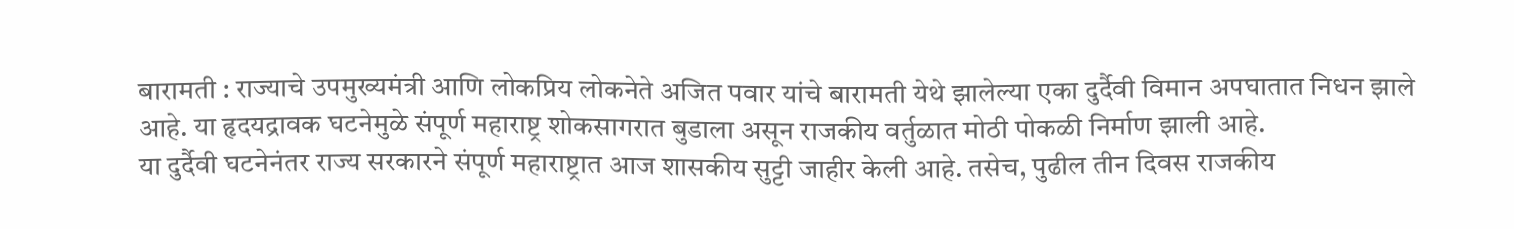बारामती : राज्याचे उपमुख्यमंत्री आणि लोकप्रिय लोकनेते अजित पवार यांचे बारामती येथे झालेल्या एका दुर्दैवी विमान अपघातात निधन झाले आहे. या हृदयद्रावक घटनेमुळे संपूर्ण महाराष्ट्र शोकसागरात बुडाला असून राजकीय वर्तुळात मोठी पोकळी निर्माण झाली आहे.
या दुर्दैवी घटनेनंतर राज्य सरकारने संपूर्ण महाराष्ट्रात आज शासकीय सुट्टी जाहीर केली आहे. तसेच, पुढील तीन दिवस राजकीय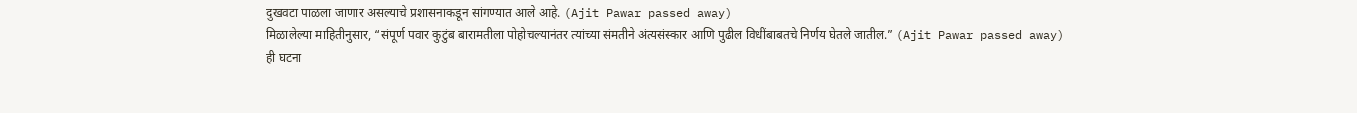दुखवटा पाळला जाणार असल्याचे प्रशासनाकडून सांगण्यात आले आहे. (Ajit Pawar passed away)
मिळालेल्या माहितीनुसार, “संपूर्ण पवार कुटुंब बारामतीला पोहोचल्यानंतर त्यांच्या संमतीने अंत्यसंस्कार आणि पुढील विधींबाबतचे निर्णय घेतले जातील.” (Ajit Pawar passed away)
ही घटना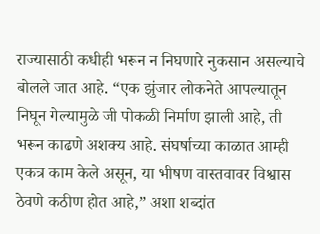राज्यासाठी कधीही भरून न निघणारे नुकसान असल्याचे बोलले जात आहे. “एक झुंजार लोकनेते आपल्यातून निघून गेल्यामुळे जी पोकळी निर्माण झाली आहे, ती भरून काढणे अशक्य आहे. संघर्षाच्या काळात आम्ही एकत्र काम केले असून, या भीषण वास्तवावर विश्वास ठेवणे कठीण होत आहे,” अशा शब्दांत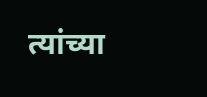त्यांच्या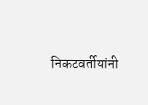निकटवर्तीयांनी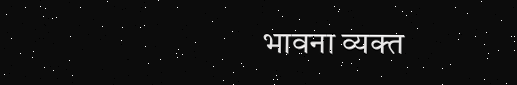भावना व्यक्त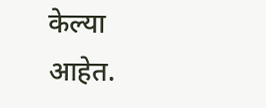केल्या आहेत.